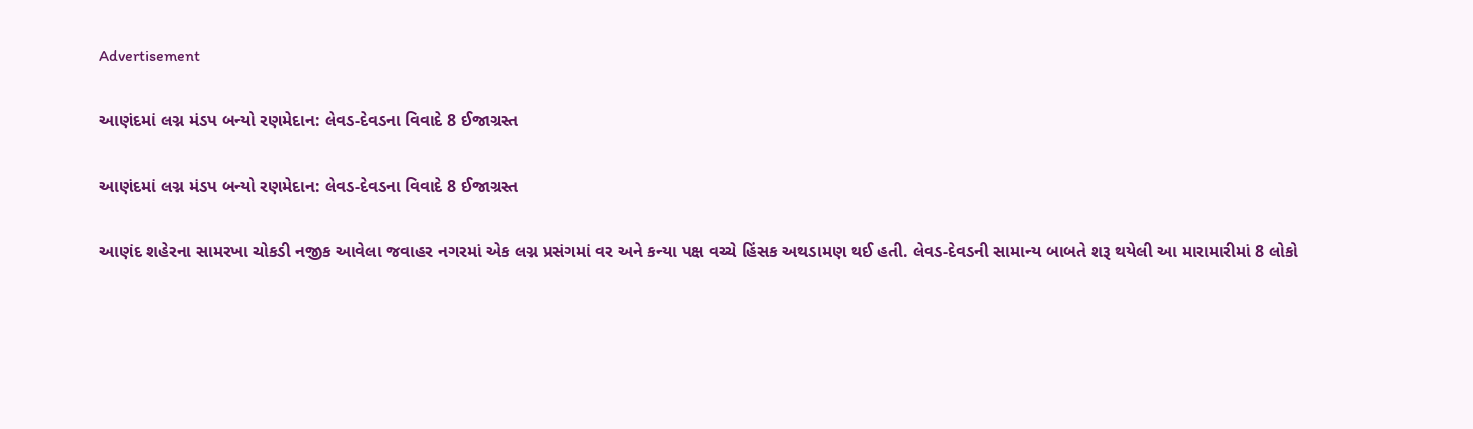Advertisement

આણંદમાં લગ્ન મંડપ બન્યો રણમેદાન: લેવડ-દેવડના વિવાદે 8 ઈજાગ્રસ્ત

આણંદમાં લગ્ન મંડપ બન્યો રણમેદાન: લેવડ-દેવડના વિવાદે 8 ઈજાગ્રસ્ત

આણંદ શહેરના સામરખા ચોકડી નજીક આવેલા જવાહર નગરમાં એક લગ્ન પ્રસંગમાં વર અને કન્યા પક્ષ વચ્ચે હિંસક અથડામણ થઈ હતી. લેવડ-દેવડની સામાન્ય બાબતે શરૂ થયેલી આ મારામારીમાં 8 લોકો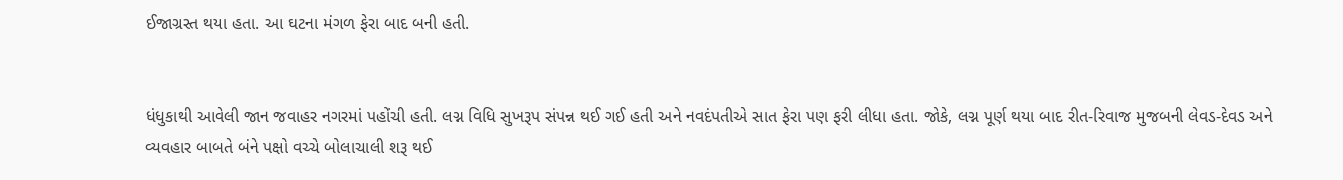ઈજાગ્રસ્ત થયા હતા. આ ઘટના મંગળ ફેરા બાદ બની હતી.


ધંધુકાથી આવેલી જાન જવાહર નગરમાં પહોંચી હતી. લગ્ન વિધિ સુખરૂપ સંપન્ન થઈ ગઈ હતી અને નવદંપતીએ સાત ફેરા પણ ફરી લીધા હતા. જોકે, લગ્ન પૂર્ણ થયા બાદ રીત-રિવાજ મુજબની લેવડ-દેવડ અને વ્યવહાર બાબતે બંને પક્ષો વચ્ચે બોલાચાલી શરૂ થઈ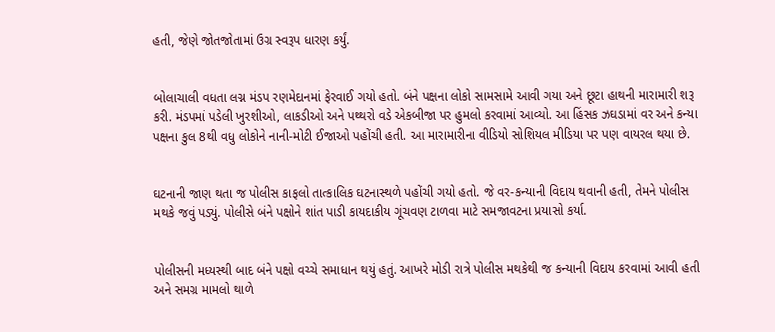હતી, જેણે જોતજોતામાં ઉગ્ર સ્વરૂપ ધારણ કર્યું.


બોલાચાલી વધતા લગ્ન મંડપ રણમેદાનમાં ફેરવાઈ ગયો હતો. બંને પક્ષના લોકો સામસામે આવી ગયા અને છૂટા હાથની મારામારી શરૂ કરી. મંડપમાં પડેલી ખુરશીઓ, લાકડીઓ અને પથ્થરો વડે એકબીજા પર હુમલો કરવામાં આવ્યો. આ હિંસક ઝઘડામાં વર અને કન્યા પક્ષના કુલ 8થી વધુ લોકોને નાની-મોટી ઈજાઓ પહોંચી હતી. આ મારામારીના વીડિયો સોશિયલ મીડિયા પર પણ વાયરલ થયા છે.


ઘટનાની જાણ થતા જ પોલીસ કાફલો તાત્કાલિક ઘટનાસ્થળે પહોંચી ગયો હતો. જે વર-કન્યાની વિદાય થવાની હતી, તેમને પોલીસ મથકે જવું પડ્યું. પોલીસે બંને પક્ષોને શાંત પાડી કાયદાકીય ગૂંચવણ ટાળવા માટે સમજાવટના પ્રયાસો કર્યા.


પોલીસની મધ્યસ્થી બાદ બંને પક્ષો વચ્ચે સમાધાન થયું હતું. આખરે મોડી રાત્રે પોલીસ મથકેથી જ કન્યાની વિદાય કરવામાં આવી હતી અને સમગ્ર મામલો થાળે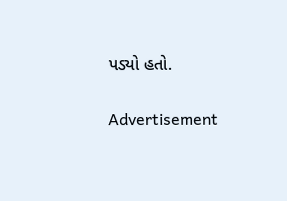પડ્યો હતો.

Advertisement